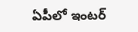ఏపీలో ఇంటర్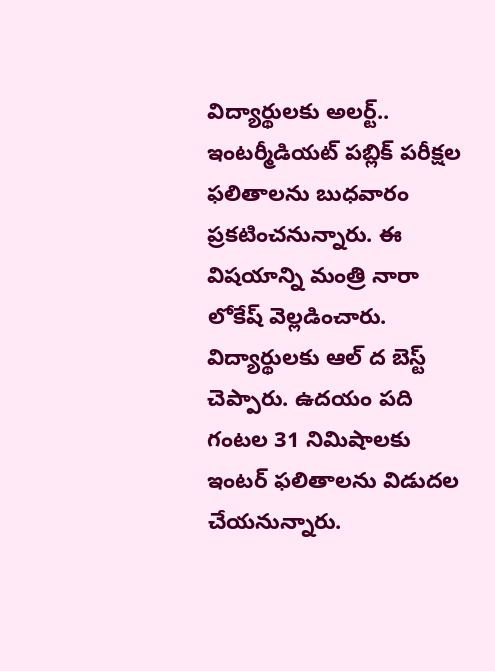విద్యార్థులకు అలర్ట్.. ఇంటర్మీడియట్ పబ్లిక్ పరీక్షల ఫలితాలను బుధవారం ప్రకటించనున్నారు. ఈ విషయాన్ని మంత్రి నారా లోకేష్ వెల్లడించారు. విద్యార్థులకు ఆల్ ద బెస్ట్ చెప్పారు. ఉదయం పది గంటల 31 నిమిషాలకు ఇంటర్ ఫలితాలను విడుదల చేయనున్నారు.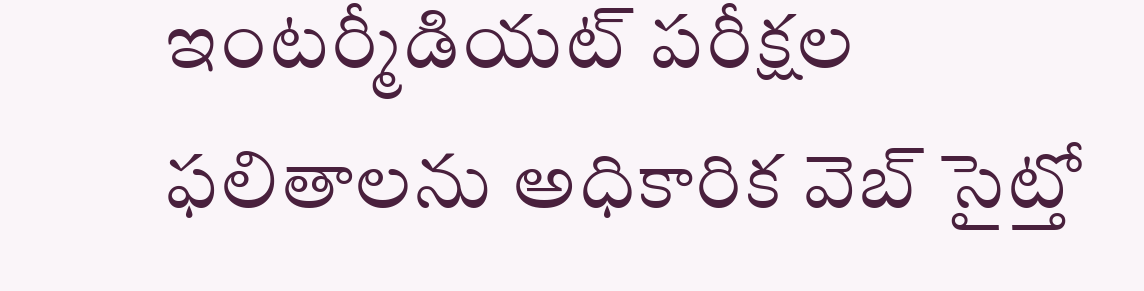ఇంటర్మీడియట్ పరీక్షల ఫలితాలను అధికారిక వెబ్ సైట్తో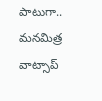పాటుగా.. మనమిత్ర వాట్సాప్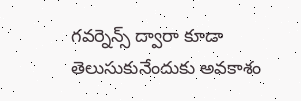గవర్నెన్స్ ద్వారా కూడా తెలుసుకునేందుకు అవకాశం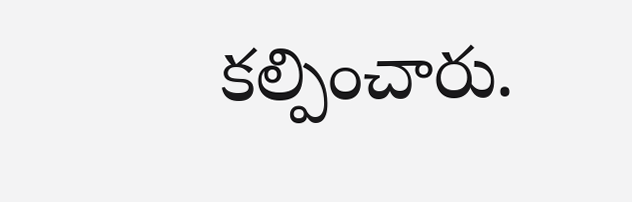కల్పించారు.